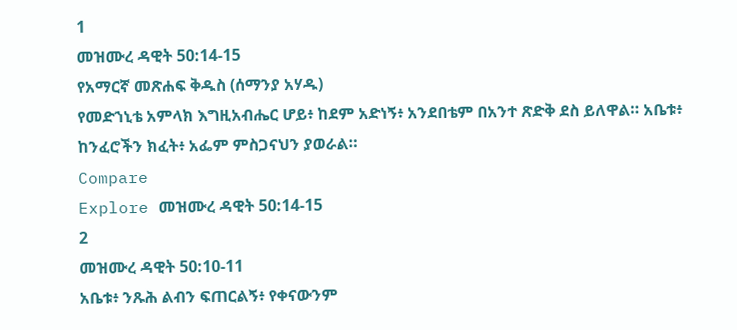1
መዝሙረ ዳዊት 50:14-15
የአማርኛ መጽሐፍ ቅዱስ (ሰማንያ አሃዱ)
የመድኀኒቴ አምላክ እግዚአብሔር ሆይ፥ ከደም አድነኝ፥ አንደበቴም በአንተ ጽድቅ ደስ ይለዋል። አቤቱ፥ ከንፈሮችን ክፈት፥ አፌም ምስጋናህን ያወራል።
Compare
Explore መዝሙረ ዳዊት 50:14-15
2
መዝሙረ ዳዊት 50:10-11
አቤቱ፥ ንጹሕ ልብን ፍጠርልኝ፥ የቀናውንም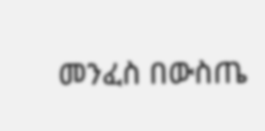መንፈስ በውስጤ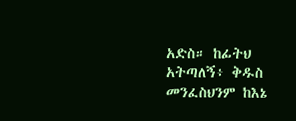አድስ። ከፊትህ አትጣለኝ፥ ቅዱስ መንፈስህንም ከእኔ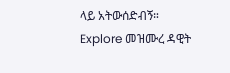ላይ አትውሰድብኝ።
Explore መዝሙረ ዳዊት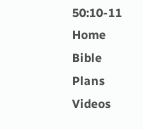50:10-11
Home
Bible
Plans
Videos